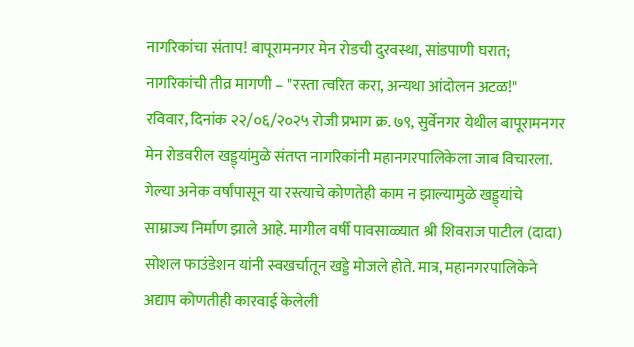नागरिकांचा संताप! बापूरामनगर मेन रोडची दुरवस्था, सांडपाणी घरात; नागरिकांची तीव्र मागणी – "रस्ता त्वरित करा, अन्यथा आंदोलन अटळ!"
रविवार, दिनांक २२/०६/२०२५ रोजी प्रभाग क्र. ७९, सुर्वेनगर येथील बापूरामनगर मेन रोडवरील खड्ड्यांमुळे संतप्त नागरिकांनी महानगरपालिकेला जाब विचारला.
गेल्या अनेक वर्षांपासून या रस्त्याचे कोणतेही काम न झाल्यामुळे खड्ड्यांचे साम्राज्य निर्माण झाले आहे. मागील वर्षी पावसाळ्यात श्री शिवराज पाटील (दादा) सोशल फाउंडेशन यांनी स्वखर्चातून खड्डे मोजले होते. मात्र, महानगरपालिकेने अद्याप कोणतीही कारवाई केलेली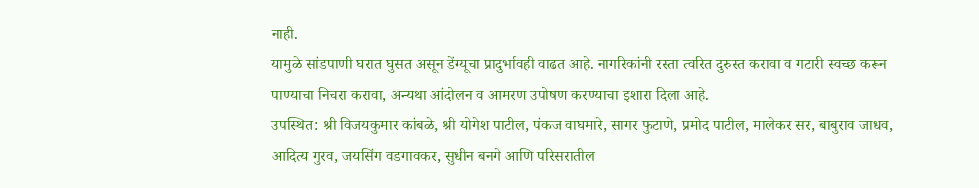नाही.
यामुळे सांडपाणी घरात घुसत असून डेंग्यूचा प्रादुर्भावही वाढत आहे. नागरिकांनी रस्ता त्वरित दुरुस्त करावा व गटारी स्वच्छ करून पाण्याचा निचरा करावा, अन्यथा आंदोलन व आमरण उपोषण करण्याचा इशारा दिला आहे.
उपस्थित: श्री विजयकुमार कांबळे, श्री योगेश पाटील, पंकज वाघमारे, सागर फुटाणे, प्रमोद पाटील, मालेकर सर, बाबुराव जाधव, आदित्य गुरव, जयसिंग वडगावकर, सुधीन बनगे आणि परिसरातील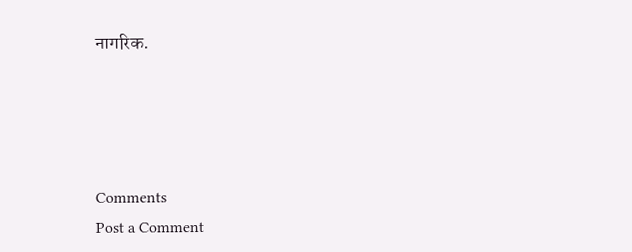नागरिक.




Comments
Post a Comment